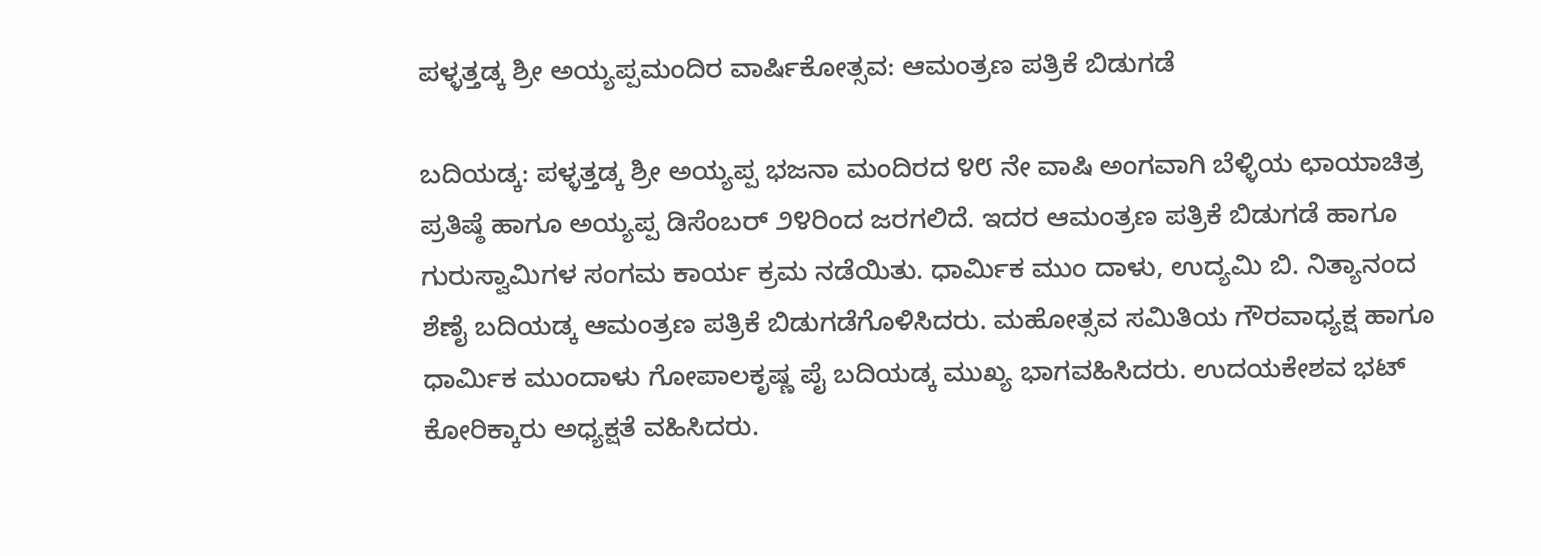ಪಳ್ಳತ್ತಡ್ಕ ಶ್ರೀ ಅಯ್ಯಪ್ಪಮಂದಿರ ವಾರ್ಷಿಕೋತ್ಸವ: ಆಮಂತ್ರಣ ಪತ್ರಿಕೆ ಬಿಡುಗಡೆ

ಬದಿಯಡ್ಕ: ಪಳ್ಳತ್ತಡ್ಕ ಶ್ರೀ ಅಯ್ಯಪ್ಪ ಭಜನಾ ಮಂದಿರದ ೪೮ ನೇ ವಾಷಿ ಅಂಗವಾಗಿ ಬೆಳ್ಳಿಯ ಛಾಯಾಚಿತ್ರ ಪ್ರತಿಷ್ಠೆ ಹಾಗೂ ಅಯ್ಯಪ್ಪ ಡಿಸೆಂಬರ್ ೨೪ರಿಂದ ಜರಗಲಿದೆ. ಇದರ ಆಮಂತ್ರಣ ಪತ್ರಿಕೆ ಬಿಡುಗಡೆ ಹಾಗೂ ಗುರುಸ್ವಾಮಿಗಳ ಸಂಗಮ ಕಾರ್ಯ ಕ್ರಮ ನಡೆಯಿತು. ಧಾರ್ಮಿಕ ಮುಂ ದಾಳು, ಉದ್ಯಮಿ ಬಿ. ನಿತ್ಯಾನಂದ ಶೆಣೈ ಬದಿಯಡ್ಕ ಆಮಂತ್ರಣ ಪತ್ರಿಕೆ ಬಿಡುಗಡೆಗೊಳಿಸಿದರು. ಮಹೋತ್ಸವ ಸಮಿತಿಯ ಗೌರವಾಧ್ಯಕ್ಷ ಹಾಗೂ ಧಾರ್ಮಿಕ ಮುಂದಾಳು ಗೋಪಾಲಕೃಷ್ಣ ಪೈ ಬದಿಯಡ್ಕ ಮುಖ್ಯ ಭಾಗವಹಿಸಿದರು. ಉದಯಕೇಶವ ಭಟ್ ಕೋರಿಕ್ಕಾರು ಅಧ್ಯಕ್ಷತೆ ವಹಿಸಿದರು.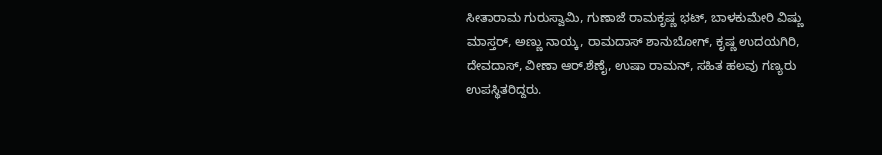ಸೀತಾರಾಮ ಗುರುಸ್ವಾಮಿ, ಗುಣಾಜೆ ರಾಮಕೃಷ್ಣ ಭಟ್, ಬಾಳಕುಮೇರಿ ವಿಷ್ಣು ಮಾಸ್ತರ್, ಅಣ್ಣು ನಾಯ್ಕ, ರಾಮದಾಸ್ ಶಾನುಬೋಗ್, ಕೃಷ್ಣ ಉದಯಗಿರಿ, ದೇವದಾಸ್, ವೀಣಾ ಆರ್.ಶೆಣೈ, ಉಷಾ ರಾಮನ್, ಸಹಿತ ಹಲವು ಗಣ್ಯರು ಉಪಸ್ಥಿತರಿದ್ದರು.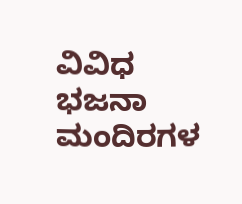ವಿವಿಧ ಭಜನಾ ಮಂದಿರಗಳ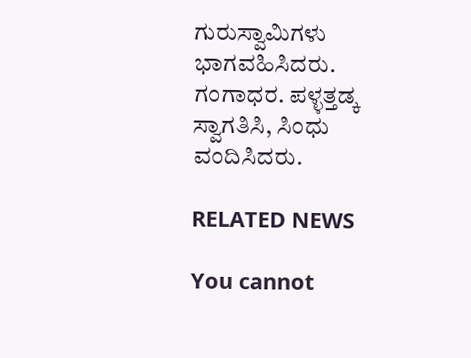ಗುರುಸ್ವಾಮಿಗಳು ಭಾಗವಹಿಸಿದರು. ಗಂಗಾಧರ. ಪಳ್ಳತ್ತಡ್ಕ ಸ್ವಾಗತಿಸಿ, ಸಿಂಧು ವಂದಿಸಿದರು.

RELATED NEWS

You cannot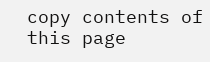copy contents of this page